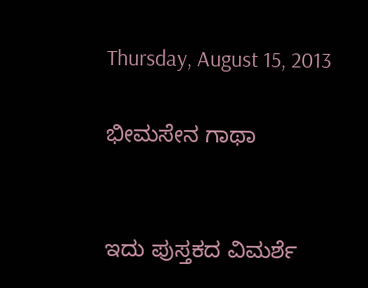Thursday, August 15, 2013

ಭೀಮಸೇನ ಗಾಥಾ


ಇದು ಪುಸ್ತಕದ ವಿಮರ್ಶೆ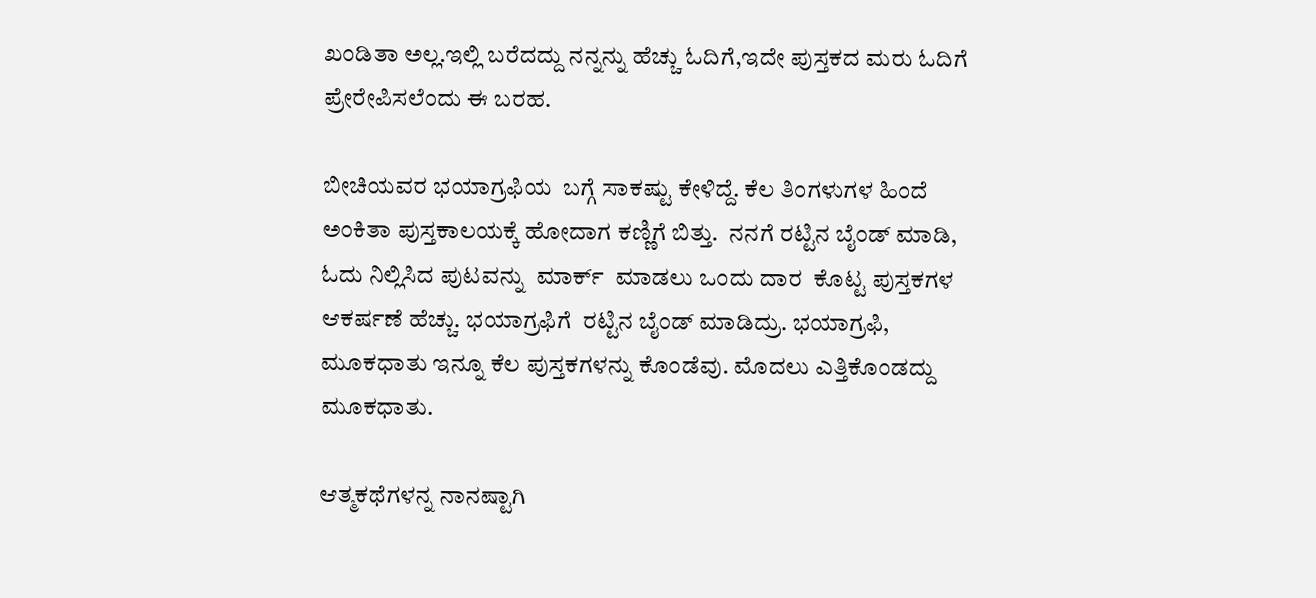ಖಂಡಿತಾ ಅಲ್ಲ.ಇಲ್ಲಿ ಬರೆದದ್ದು ನನ್ನನ್ನು ಹೆಚ್ಚು ಓದಿಗೆ,ಇದೇ ಪುಸ್ತಕದ ಮರು ಓದಿಗೆ ಪ್ರೇರೇಪಿಸಲೆಂದು ಈ ಬರಹ.

ಬೀಚಿಯವರ ಭಯಾಗ್ರಫಿಯ  ಬಗ್ಗೆ ಸಾಕಷ್ಟು ಕೇಳಿದ್ದೆ. ಕೆಲ ತಿಂಗಳುಗಳ ಹಿಂದೆ ಅಂಕಿತಾ ಪುಸ್ತಕಾಲಯಕ್ಕೆ ಹೋದಾಗ ಕಣ್ಣಿಗೆ ಬಿತ್ತು.  ನನಗೆ ರಟ್ಟಿನ ಬೈಂಡ್ ಮಾಡಿ, ಓದು ನಿಲ್ಲಿಸಿದ ಪುಟವನ್ನು  ಮಾರ್ಕ್  ಮಾಡಲು ಒಂದು ದಾರ  ಕೊಟ್ಟ ಪುಸ್ತಕಗಳ ಆಕರ್ಷಣೆ ಹೆಚ್ಚು. ಭಯಾಗ್ರಫಿಗೆ  ರಟ್ಟಿನ ಬೈಂಡ್ ಮಾಡಿದ್ರು. ಭಯಾಗ್ರಫಿ,  ಮೂಕಧಾತು ಇನ್ನೂ ಕೆಲ ಪುಸ್ತಕಗಳನ್ನು ಕೊಂಡೆವು. ಮೊದಲು ಎತ್ತಿಕೊಂಡದ್ದು ಮೂಕಧಾತು.

ಆತ್ಮಕಥೆಗಳನ್ನ ನಾನಷ್ಟಾಗಿ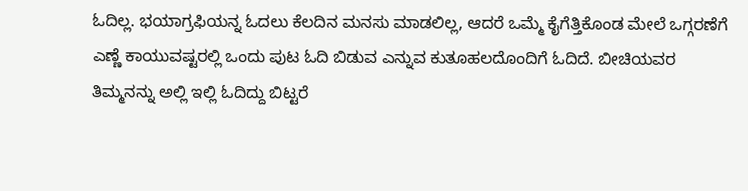ಓದಿಲ್ಲ. ಭಯಾಗ್ರಫಿಯನ್ನ ಓದಲು ಕೆಲದಿನ ಮನಸು ಮಾಡಲಿಲ್ಲ, ಆದರೆ ಒಮ್ಮೆ ಕೈಗೆತ್ತಿಕೊಂಡ ಮೇಲೆ ಒಗ್ಗರಣೆಗೆ ಎಣ್ಣೆ ಕಾಯುವಷ್ಟರಲ್ಲಿ ಒಂದು ಪುಟ ಓದಿ ಬಿಡುವ ಎನ್ನುವ ಕುತೂಹಲದೊಂದಿಗೆ ಓದಿದೆ. ಬೀಚಿಯವರ  ತಿಮ್ಮನನ್ನು ಅಲ್ಲಿ ಇಲ್ಲಿ ಓದಿದ್ದು ಬಿಟ್ಟರೆ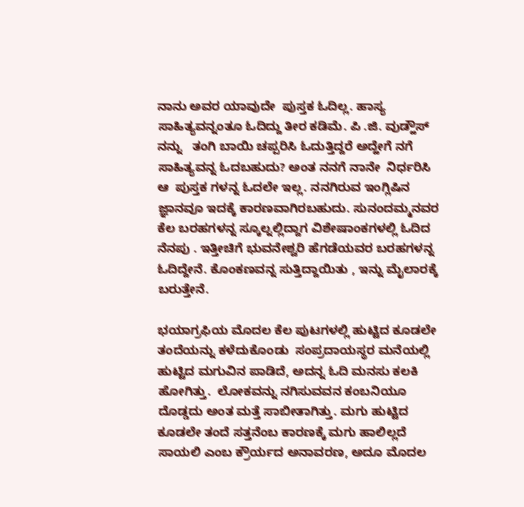ನಾನು ಅವರ ಯಾವುದೇ  ಪುಸ್ತಕ ಓದಿಲ್ಲ. ಹಾಸ್ಯ ಸಾಹಿತ್ಯವನ್ನಂತೂ ಓದಿದ್ದು ತೀರ ಕಡಿಮೆ. ಪಿ .ಜಿ. ವುಡ್ಹೌಸ್ ನನ್ನು   ತಂಗಿ ಬಾಯಿ ಚಪ್ಪರಿಸಿ ಓದುತ್ತಿದ್ದರೆ ಅದ್ಹೇಗೆ ನಗೆ ಸಾಹಿತ್ಯವನ್ನ ಓದಬಹುದು? ಅಂತ ನನಗೆ ನಾನೇ  ನಿರ್ಧರಿಸಿ ಆ  ಪುಸ್ತಕ ಗಳನ್ನ ಓದಲೇ ಇಲ್ಲ. ನನಗಿರುವ ಇಂಗ್ಲಿಷಿನ ಜ್ಞಾನವೂ ಇದಕ್ಕೆ ಕಾರಣವಾಗಿರಬಹುದು. ಸುನಂದಮ್ಮನವರ ಕೆಲ ಬರಹಗಳನ್ನ ಸ್ಕೂಲ್ನಲ್ಲಿದ್ದಾಗ ವಿಶೇಷಾಂಕಗಳಲ್ಲಿ ಓದಿದ ನೆನಪು . ಇತ್ತೀಚಿಗೆ ಭುವನೇಶ್ವರಿ ಹೆಗಡೆಯವರ ಬರಹಗಳನ್ನ ಓದಿದ್ದೇನೆ. ಕೊಂಕಣವನ್ನ ಸುತ್ತಿದ್ದಾಯಿತು , ಇನ್ನು ಮೈಲಾರಕ್ಕೆ ಬರುತ್ತೇನೆ.

ಭಯಾಗ್ರಫಿಯ ಮೊದಲ ಕೆಲ ಪುಟಗಳಲ್ಲಿ ಹುಟ್ಟಿದ ಕೂಡಲೇ ತಂದೆಯನ್ನು ಕಳೆದುಕೊಂಡು  ಸಂಪ್ರದಾಯಸ್ಥರ ಮನೆಯಲ್ಲಿ ಹುಟ್ಟಿದ ಮಗುವಿನ ಪಾಡಿದೆ, ಅದನ್ನ ಓದಿ ಮನಸು ಕಲಕಿ ಹೋಗಿತ್ತು.  ಲೋಕವನ್ನು ನಗಿಸುವವನ ಕಂಬನಿಯೂ ದೊಡ್ಡದು ಅಂತ ಮತ್ತೆ ಸಾಬೀತಾಗಿತ್ತು. ಮಗು ಹುಟ್ಟಿದ ಕೂಡಲೇ ತಂದೆ ಸತ್ತನೆಂಬ ಕಾರಣಕ್ಕೆ ಮಗು ಹಾಲಿಲ್ಲದೆ ಸಾಯಲಿ ಎಂಬ ಕ್ರೌರ್ಯದ ಅನಾವರಣ, ಅದೂ ಮೊದಲ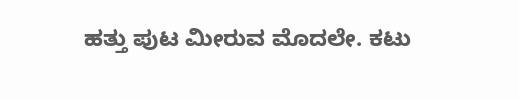ಹತ್ತು ಪುಟ ಮೀರುವ ಮೊದಲೇ. ಕಟು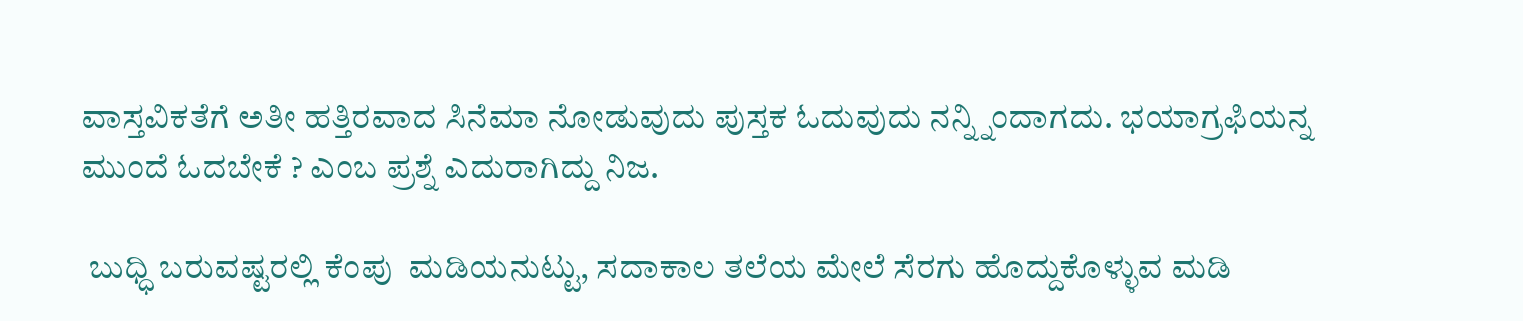ವಾಸ್ತವಿಕತೆಗೆ ಅತೀ ಹತ್ತಿರವಾದ ಸಿನೆಮಾ ನೋಡುವುದು ಪುಸ್ತಕ ಓದುವುದು ನನ್ನ್ನಿಂದಾಗದು. ಭಯಾಗ್ರಫಿಯನ್ನ ಮುಂದೆ ಓದಬೇಕೆ ? ಎಂಬ ಪ್ರಶ್ನೆ ಎದುರಾಗಿದ್ದು ನಿಜ.

 ಬುಧ್ಧಿ ಬರುವಷ್ಟರಲ್ಲಿ ಕೆಂಪು  ಮಡಿಯನುಟ್ಟು, ಸದಾಕಾಲ ತಲೆಯ ಮೇಲೆ ಸೆರಗು ಹೊದ್ದುಕೊಳ್ಳುವ ಮಡಿ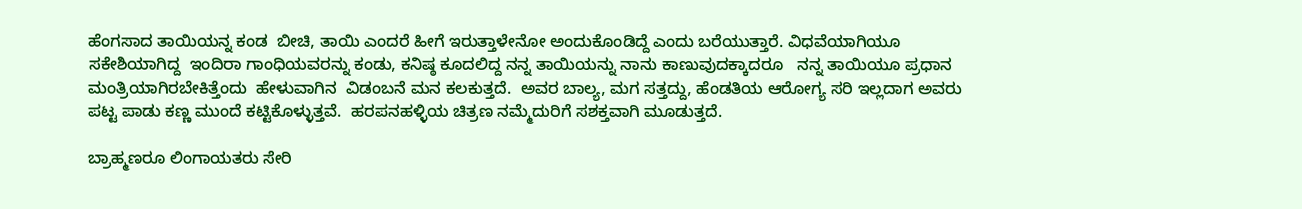ಹೆಂಗಸಾದ ತಾಯಿಯನ್ನ ಕಂಡ  ಬೀಚಿ, ತಾಯಿ ಎಂದರೆ ಹೀಗೆ ಇರುತ್ತಾಳೇನೋ ಅಂದುಕೊಂಡಿದ್ದೆ ಎಂದು ಬರೆಯುತ್ತಾರೆ. ವಿಧವೆಯಾಗಿಯೂ ಸಕೇಶಿಯಾಗಿದ್ದ  ಇಂದಿರಾ ಗಾಂಧಿಯವರನ್ನು ಕಂಡು, ಕನಿಷ್ಠ ಕೂದಲಿದ್ದ ನನ್ನ ತಾಯಿಯನ್ನು ನಾನು ಕಾಣುವುದಕ್ಕಾದರೂ   ನನ್ನ ತಾಯಿಯೂ ಪ್ರಧಾನ ಮಂತ್ರಿಯಾಗಿರಬೇಕಿತ್ತೆಂದು  ಹೇಳುವಾಗಿನ  ವಿಡಂಬನೆ ಮನ ಕಲಕುತ್ತದೆ.  ಅವರ ಬಾಲ್ಯ, ಮಗ ಸತ್ತದ್ದು, ಹೆಂಡತಿಯ ಆರೋಗ್ಯ ಸರಿ ಇಲ್ಲದಾಗ ಅವರು ಪಟ್ಟ ಪಾಡು ಕಣ್ಣ ಮುಂದೆ ಕಟ್ಟಿಕೊಳ್ಳುತ್ತವೆ.  ಹರಪನಹಳ್ಳಿಯ ಚಿತ್ರಣ ನಮ್ಮೆದುರಿಗೆ ಸಶಕ್ತವಾಗಿ ಮೂಡುತ್ತದೆ.

ಬ್ರಾಹ್ಮಣರೂ ಲಿಂಗಾಯತರು ಸೇರಿ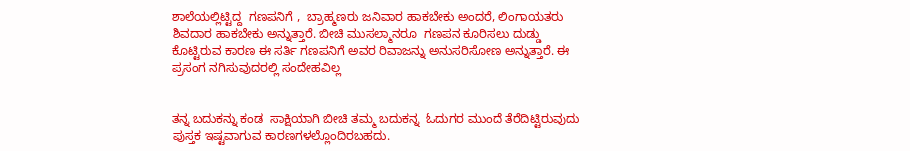ಶಾಲೆಯಲ್ಲಿಟ್ಟಿದ್ದ  ಗಣಪನಿಗೆ ,  ಬ್ರಾಹ್ಮಣರು ಜನಿವಾರ ಹಾಕಬೇಕು ಅಂದರೆ, ಲಿಂಗಾಯತರು ಶಿವದಾರ ಹಾಕಬೇಕು ಅನ್ನುತ್ತಾರೆ. ಬೀಚಿ ಮುಸಲ್ಮಾನರೂ  ಗಣಪನ ಕೂರಿಸಲು ದುಡ್ಡು ಕೊಟ್ಟಿರುವ ಕಾರಣ ಈ ಸರ್ತಿ ಗಣಪನಿಗೆ ಅವರ ರಿವಾಜನ್ನು ಅನುಸರಿಸೋಣ ಅನ್ನುತ್ತಾರೆ. ಈ ಪ್ರಸಂಗ ನಗಿಸುವುದರಲ್ಲಿ ಸಂದೇಹವಿಲ್ಲ


ತನ್ನ ಬದುಕನ್ನು ಕಂಡ  ಸಾಕ್ಷಿಯಾಗಿ ಬೀಚಿ ತಮ್ಮ ಬದುಕನ್ನ  ಓದುಗರ ಮುಂದೆ ತೆರೆದಿಟ್ಟಿರುವುದು ಪುಸ್ತಕ ಇಷ್ಟವಾಗುವ ಕಾರಣಗಳಲ್ಲೊಂದಿರಬಹದು.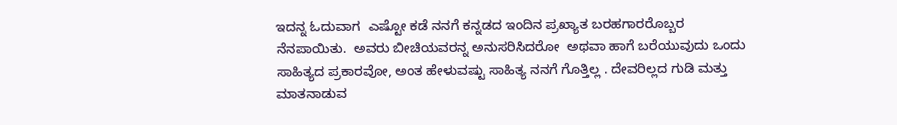ಇದನ್ನ ಓದುವಾಗ  ಎಷ್ಟೋ ಕಡೆ ನನಗೆ ಕನ್ನಡದ ಇಂದಿನ ಪ್ರಖ್ಯಾತ ಬರಹಗಾರರೊಬ್ಬರ ನೆನಪಾಯಿತು.  ಅವರು ಬೀಚಿಯವರನ್ನ ಅನುಸರಿಸಿದರೋ  ಅಥವಾ ಹಾಗೆ ಬರೆಯುವುದು ಒಂದು ಸಾಹಿತ್ಯದ ಪ್ರಕಾರವೋ, ಅಂತ ಹೇಳುವಷ್ಟು ಸಾಹಿತ್ಯ ನನಗೆ ಗೊತ್ತಿಲ್ಲ . ದೇವರಿಲ್ಲದ ಗುಡಿ ಮತ್ತು  ಮಾತನಾಡುವ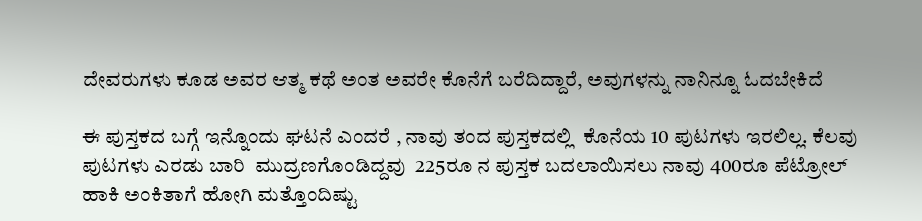ದೇವರುಗಳು ಕೂಡ ಅವರ ಆತ್ಮ ಕಥೆ ಅಂತ ಅವರೇ ಕೊನೆಗೆ ಬರೆದಿದ್ದಾರೆ, ಅವುಗಳನ್ನು ನಾನಿನ್ನೂ ಓದಬೇಕಿದೆ

ಈ ಪುಸ್ತಕದ ಬಗ್ಗೆ ಇನ್ನೊಂದು ಘಟನೆ ಎಂದರೆ , ನಾವು ತಂದ ಪುಸ್ತಕದಲ್ಲಿ  ಕೊನೆಯ 10 ಪುಟಗಳು ಇರಲಿಲ್ಲ. ಕೆಲವು ಪುಟಗಳು ಎರಡು ಬಾರಿ  ಮುದ್ರಣಗೊಂಡಿದ್ದವು  225ರೂ ನ ಪುಸ್ತಕ ಬದಲಾಯಿಸಲು ನಾವು 400ರೂ ಪೆಟ್ರೋಲ್ ಹಾಕಿ ಅಂಕಿತಾಗೆ ಹೋಗಿ ಮತ್ತೊಂದಿಷ್ಟು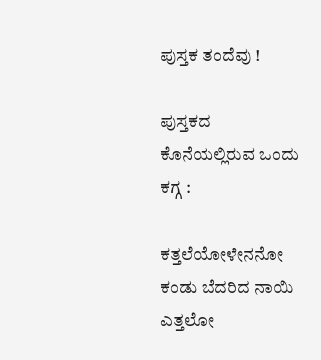ಪುಸ್ತಕ ತಂದೆವು !

ಪುಸ್ತಕದ ಕೊನೆಯಲ್ಲಿರುವ ಒಂದು ಕಗ್ಗ :

ಕತ್ತಲೆಯೋಳೇನನೋ  ಕಂಡು ಬೆದರಿದ ನಾಯಿ
ಎತ್ತಲೋ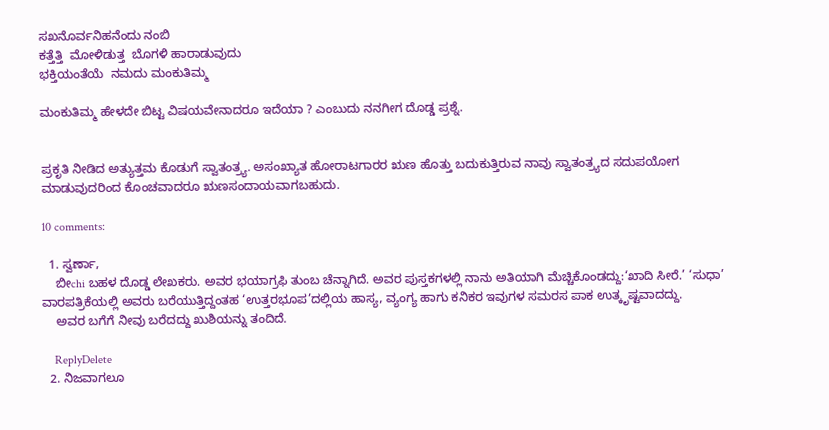ಸಖನೊರ್ವನಿಹನೆಂದು ನಂಬಿ
ಕತ್ತೆತ್ತಿ  ಮೋಳಿಡುತ್ತ  ಬೊಗಳಿ ಹಾರಾಡುವುದು
ಭಕ್ತಿಯಂತೆಯೆ  ನಮದು ಮಂಕುತಿಮ್ಮ

ಮಂಕುತಿಮ್ಮ ಹೇಳದೇ ಬಿಟ್ಟ ವಿಷಯವೇನಾದರೂ ಇದೆಯಾ ? ಎಂಬುದು ನನಗೀಗ ದೊಡ್ಡ ಪ್ರಶ್ನೆ.


ಪ್ರಕೃತಿ ನೀಡಿದ ಅತ್ಯುತ್ತಮ ಕೊಡುಗೆ ಸ್ವಾತಂತ್ರ್ಯ. ಅಸಂಖ್ಯಾತ ಹೋರಾಟಗಾರರ ಋಣ ಹೊತ್ತು ಬದುಕುತ್ತಿರುವ ನಾವು ಸ್ವಾತಂತ್ರ್ಯದ ಸದುಪಯೋಗ ಮಾಡುವುದರಿಂದ ಕೊಂಚವಾದರೂ ಋಣಸಂದಾಯವಾಗಬಹುದು.

10 comments:

  1. ಸ್ವರ್ಣಾ,
    ಬೀchi ಬಹಳ ದೊಡ್ಡ ಲೇಖಕರು. ಅವರ ಭಯಾಗ್ರಫಿ ತುಂಬ ಚೆನ್ನಾಗಿದೆ. ಅವರ ಪುಸ್ತಕಗಳಲ್ಲಿ ನಾನು ಅತಿಯಾಗಿ ಮೆಚ್ಚಿಕೊಂಡದ್ದು:‘ಖಾದಿ ಸೀರೆ.’ ‘ಸುಧಾ’ ವಾರಪತ್ರಿಕೆಯಲ್ಲಿ ಅವರು ಬರೆಯುತ್ತಿದ್ದಂತಹ ‘ಉತ್ತರಭೂಪ’ದಲ್ಲಿಯ ಹಾಸ್ಯ, ವ್ಯಂಗ್ಯ ಹಾಗು ಕನಿಕರ ಇವುಗಳ ಸಮರಸ ಪಾಕ ಉತ್ಕೃಷ್ಟವಾದದ್ದು.
    ಅವರ ಬಗೆಗೆ ನೀವು ಬರೆದದ್ದು ಖುಶಿಯನ್ನು ತಂದಿದೆ.

    ReplyDelete
  2. ನಿಜವಾಗಲೂ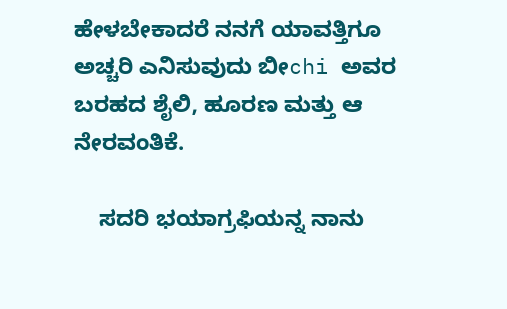ಹೇಳಬೇಕಾದರೆ ನನಗೆ ಯಾವತ್ತಿಗೂ ಅಚ್ಚರಿ ಎನಿಸುವುದು ಬೀchi ಅವರ ಬರಹದ ಶೈಲಿ, ಹೂರಣ ಮತ್ತು ಆ ನೇರವಂತಿಕೆ.

    ಸದರಿ ಭಯಾಗ್ರಫಿಯನ್ನ ನಾನು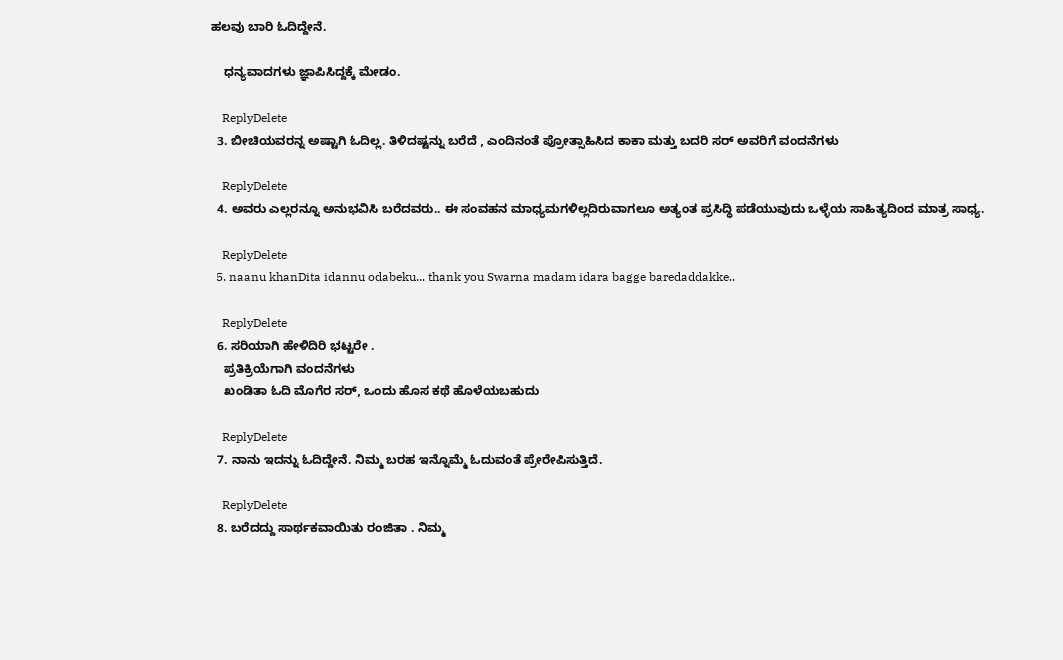ಹಲವು ಬಾರಿ ಓದಿದ್ದೇನೆ.

    ಧನ್ಯವಾದಗಳು ಜ್ಞಾಪಿಸಿದ್ದಕ್ಕೆ ಮೇಡಂ.

    ReplyDelete
  3. ಬೀಚಿಯವರನ್ನ ಅಷ್ಟಾಗಿ ಓದಿಲ್ಲ. ತಿಳಿದಷ್ಟನ್ನು ಬರೆದೆ , ಎಂದಿನಂತೆ ಪ್ರೋತ್ಸಾಹಿಸಿದ ಕಾಕಾ ಮತ್ತು ಬದರಿ ಸರ್ ಅವರಿಗೆ ವಂದನೆಗಳು

    ReplyDelete
  4. ಅವರು ಎಲ್ಲರನ್ನೂ ಅನುಭವಿಸಿ ಬರೆದವರು.. ಈ ಸಂವಹನ ಮಾಧ್ಯಮಗಳಿಲ್ಲದಿರುವಾಗಲೂ ಅತ್ಯಂತ ಪ್ರಸಿದ್ಧಿ ಪಡೆಯುವುದು ಒಳ್ಳೆಯ ಸಾಹಿತ್ಯದಿಂದ ಮಾತ್ರ ಸಾಧ್ಯ.

    ReplyDelete
  5. naanu khanDita idannu odabeku... thank you Swarna madam idara bagge baredaddakke..

    ReplyDelete
  6. ಸರಿಯಾಗಿ ಹೇಳಿದಿರಿ ಭಟ್ಟರೇ .
    ಪ್ರತಿಕ್ರಿಯೆಗಾಗಿ ವಂದನೆಗಳು
    ಖಂಡಿತಾ ಓದಿ ಮೊಗೆರ ಸರ್, ಒಂದು ಹೊಸ ಕಥೆ ಹೊಳೆಯಬಹುದು

    ReplyDelete
  7. ನಾನು ಇದನ್ನು ಓದಿದ್ದೇನೆ. ನಿಮ್ಮ ಬರಹ ಇನ್ನೊಮ್ಮೆ ಓದುವಂತೆ ಪ್ರೇರೇಪಿಸುತ್ತಿದೆ.

    ReplyDelete
  8. ಬರೆದದ್ದು ಸಾರ್ಥಕವಾಯಿತು ರಂಜಿತಾ . ನಿಮ್ಮ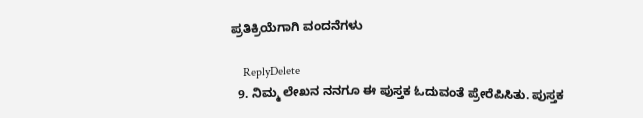ಪ್ರತಿಕ್ರಿಯೆಗಾಗಿ ವಂದನೆಗಳು

    ReplyDelete
  9. ನಿಮ್ಮ ಲೇಖನ ನನಗೂ ಈ ಪುಸ್ತಕ ಓದುವಂತೆ ಪ್ರೇರೆಪಿಸಿತು. ಪುಸ್ತಕ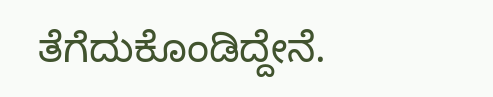ತೆಗೆದುಕೊಂಡಿದ್ದೇನೆ.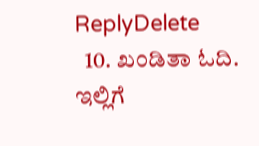ReplyDelete
  10. ಖಂಡಿತಾ ಓದಿ. ಇಲ್ಲಿಗೆ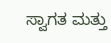ಸ್ವಾಗತ ಮತ್ತು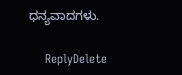ಧನ್ಯವಾದಗಳು.

    ReplyDelete